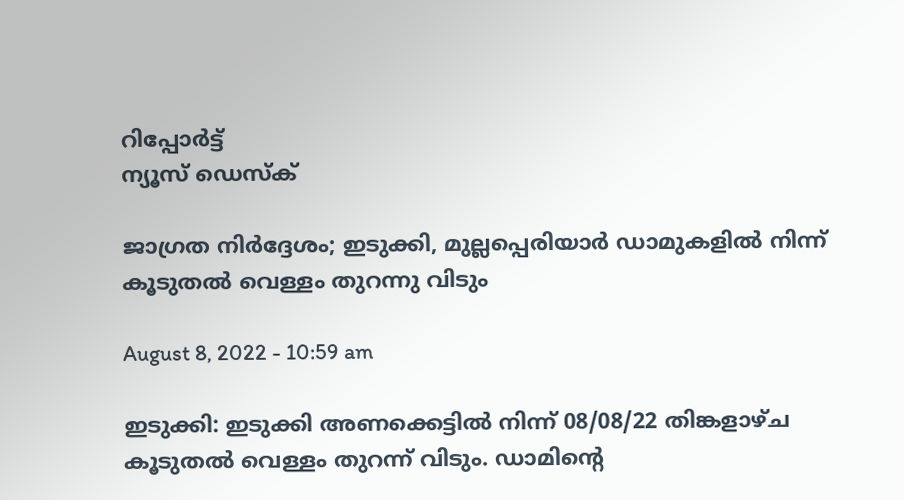റിപ്പോര്‍ട്ട്
ന്യൂസ് ഡെസ്ക്

ജാഗ്രത നിർദ്ദേശം; ഇടുക്കി, മുല്ലപ്പെരിയാർ ഡാമുകളിൽ നിന്ന് കൂടുതൽ വെള്ളം തുറന്നു വിടും

August 8, 2022 - 10:59 am

ഇടുക്കി: ഇടുക്കി അണക്കെട്ടില്‍ നിന്ന് 08/08/22 തിങ്കളാഴ്ച കൂടുതല്‍ വെള്ളം തുറന്ന് വിടും. ഡാമിന്റെ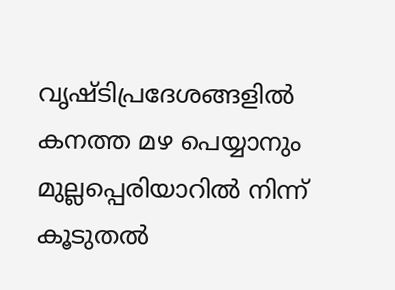വൃഷ്ടിപ്രദേശങ്ങളില്‍ കനത്ത മഴ പെയ്യാനും മുല്ലപ്പെരിയാറില്‍ നിന്ന് കൂടുതല്‍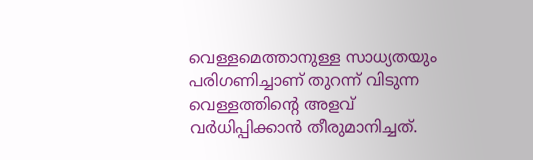വെള്ളമെത്താനുള്ള സാധ്യതയും പരിഗണിച്ചാണ് തുറന്ന് വിടുന്ന വെള്ളത്തിന്റെ അളവ് വര്‍ധിപ്പിക്കാന്‍ തീരുമാനിച്ചത്.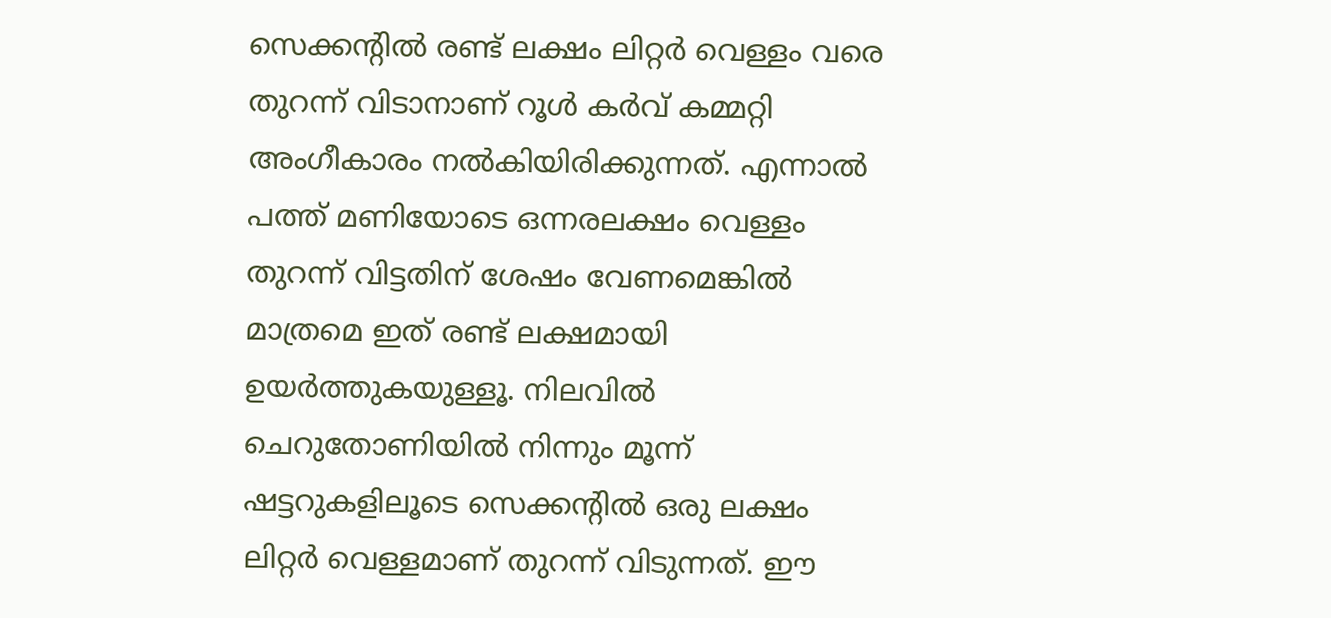സെക്കന്റില്‍ രണ്ട് ലക്ഷം ലിറ്റര്‍ വെള്ളം വരെ തുറന്ന് വിടാനാണ് റൂള്‍ കര്‍വ് കമ്മറ്റി അംഗീകാരം നല്‍കിയിരിക്കുന്നത്. എന്നാല്‍ പത്ത് മണിയോടെ ഒന്നരലക്ഷം വെള്ളം തുറന്ന് വിട്ടതിന് ശേഷം വേണമെങ്കില്‍ മാത്രമെ ഇത് രണ്ട് ലക്ഷമായി ഉയര്‍ത്തുകയുള്ളൂ. നിലവില്‍ ചെറുതോണിയില്‍ നിന്നും മൂന്ന് ഷട്ടറുകളിലൂടെ സെക്കന്റില്‍ ഒരു ലക്ഷം ലിറ്റര്‍ വെള്ളമാണ് തുറന്ന് വിടുന്നത്. ഈ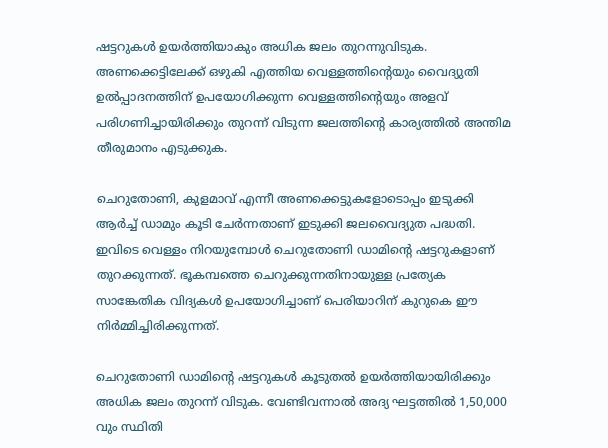ഷട്ടറുകള്‍ ഉയര്‍ത്തിയാകും അധിക ജലം തുറന്നുവിടുക. അണക്കെട്ടിലേക്ക് ഒഴുകി എത്തിയ വെള്ളത്തിന്റെയും വൈദ്യുതി ഉല്‍പ്പാദനത്തിന് ഉപയോഗിക്കുന്ന വെള്ളത്തിന്റെയും അളവ് പരിഗണിച്ചായിരിക്കും തുറന്ന് വിടുന്ന ജലത്തിന്റെ കാര്യത്തില്‍ അന്തിമ തീരുമാനം എടുക്കുക.

ചെറുതോണി, കുളമാവ് എന്നീ അണക്കെട്ടുകളോടൊപ്പം ഇടുക്കി ആര്‍ച്ച് ഡാമും കൂടി ചേര്‍ന്നതാണ് ഇടുക്കി ജലവൈദ്യുത പദ്ധതി. ഇവിടെ വെള്ളം നിറയുമ്പോള്‍ ചെറുതോണി ഡാമിന്റെ ഷട്ടറുകളാണ് തുറക്കുന്നത്. ഭൂകമ്പത്തെ ചെറുക്കുന്നതിനായുള്ള പ്രത്യേക സാങ്കേതിക വിദ്യകള്‍ ഉപയോഗിച്ചാണ് പെരിയാറിന് കുറുകെ ഈ നിര്‍മ്മിച്ചിരിക്കുന്നത്.

ചെറുതോണി ഡാമിന്റെ ഷട്ടറുകള്‍ കൂടുതല്‍ ഉയര്‍ത്തിയായിരിക്കും അധിക ജലം തുറന്ന് വിടുക. വേണ്ടിവന്നാല്‍ അദ്യ ഘട്ടത്തില്‍ 1,50,000 വും സ്ഥിതി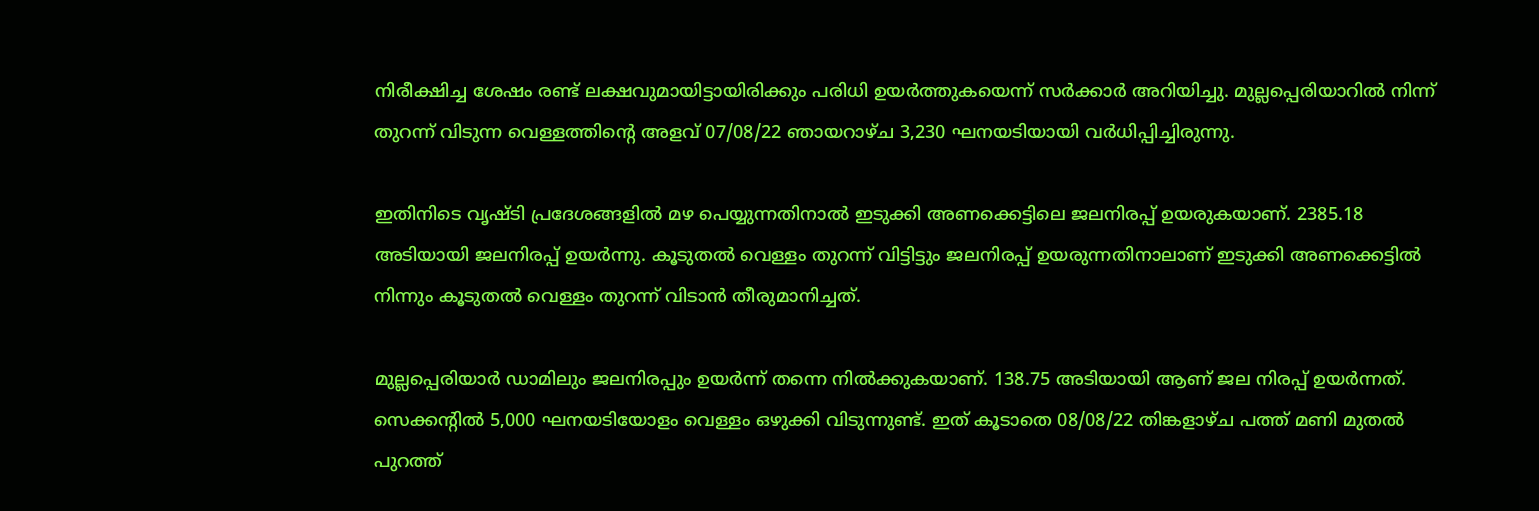നിരീക്ഷിച്ച ശേഷം രണ്ട് ലക്ഷവുമായിട്ടായിരിക്കും പരിധി ഉയര്‍ത്തുകയെന്ന് സര്‍ക്കാര്‍ അറിയിച്ചു. മുല്ലപ്പെരിയാറില്‍ നിന്ന് തുറന്ന് വിടുന്ന വെള്ളത്തിന്റെ അളവ് 07/08/22 ഞായറാഴ്ച 3,230 ഘനയടിയായി വര്‍ധിപ്പിച്ചിരുന്നു.

ഇതിനിടെ വൃഷ്ടി പ്രദേശങ്ങളില്‍ മഴ പെയ്യുന്നതിനാല്‍ ഇടുക്കി അണക്കെട്ടിലെ ജലനിരപ്പ് ഉയരുകയാണ്. 2385.18 അടിയായി ജലനിരപ്പ് ഉയര്‍ന്നു. കൂടുതല്‍ വെള്ളം തുറന്ന് വിട്ടിട്ടും ജലനിരപ്പ് ഉയരുന്നതിനാലാണ് ഇടുക്കി അണക്കെട്ടില്‍ നിന്നും കൂടുതല്‍ വെള്ളം തുറന്ന് വിടാന്‍ തീരുമാനിച്ചത്.

മുല്ലപ്പെരിയാര്‍ ഡാമിലും ജലനിരപ്പും ഉയര്‍ന്ന് തന്നെ നില്‍ക്കുകയാണ്. 138.75 അടിയായി ആണ് ജല നിരപ്പ് ഉയര്‍ന്നത്. സെക്കന്റില്‍ 5,000 ഘനയടിയോളം വെള്ളം ഒഴുക്കി വിടുന്നുണ്ട്. ഇത് കൂടാതെ 08/08/22 തിങ്കളാഴ്ച പത്ത് മണി മുതല്‍ പുറത്ത്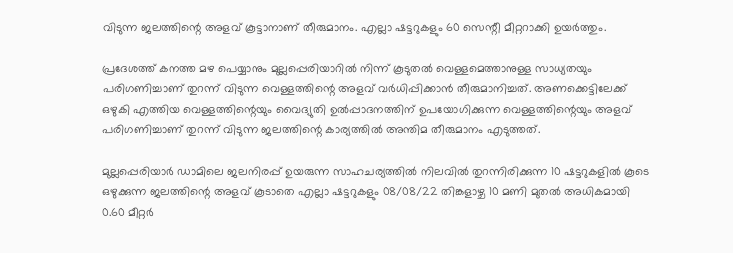വിടുന്ന ജലത്തിന്റെ അളവ് കൂട്ടാനാണ് തീരുമാനം. എല്ലാ ഷട്ടറുകളും 60 സെന്റീ മീറ്ററാക്കി ഉയര്‍ത്തും.

പ്രദേശത്ത് കനത്ത മഴ പെയ്യാനും മുല്ലപ്പെരിയാറില്‍ നിന്ന് കൂടുതല്‍ വെള്ളമെത്താനുള്ള സാധ്യതയും പരിഗണിച്ചാണ് തുറന്ന് വിടുന്ന വെള്ളത്തിന്റെ അളവ് വര്‍ധിപ്പിക്കാന്‍ തീരുമാനിച്ചത്. അണക്കെട്ടിലേക്ക് ഒഴുകി എത്തിയ വെള്ളത്തിന്റെയും വൈദ്യുതി ഉല്‍പ്പാദനത്തിന് ഉപയോഗിക്കുന്ന വെള്ളത്തിന്റെയും അളവ് പരിഗണിച്ചാണ് തുറന്ന് വിടുന്ന ജലത്തിന്റെ കാര്യത്തില്‍ അന്തിമ തീരുമാനം എടുത്തത്.

മുല്ലപ്പെരിയാര്‍ ഡാമിലെ ജലനിരപ്പ് ഉയരുന്ന സാഹചര്യത്തില്‍ നിലവില്‍ തുറന്നിരിക്കുന്ന 10 ഷട്ടറുകളില്‍ കൂടെ ഒഴുക്കുന്ന ജലത്തിന്റെ അളവ് കൂടാതെ എല്ലാ ഷട്ടറുകളും 08/08/22 തിങ്കളാഴ്ച 10 മണി മുതല്‍ അധികമായി 0.60 മീറ്റര്‍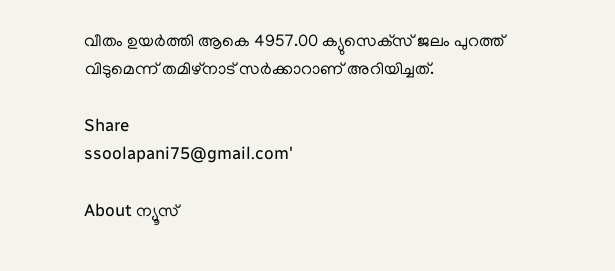വീതം ഉയര്‍ത്തി ആകെ 4957.00 ക്യുസെക്‌സ് ജലം പുറത്ത് വിടുമെന്ന് തമിഴ്‌നാട് സര്‍ക്കാറാണ് അറിയിച്ചത്.

Share
ssoolapani75@gmail.com'

About ന്യൂസ്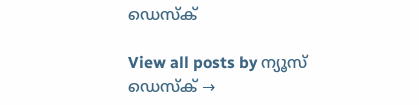ഡെസ്ക്

View all posts by ന്യൂസ് ഡെസ്ക് →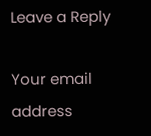Leave a Reply

Your email address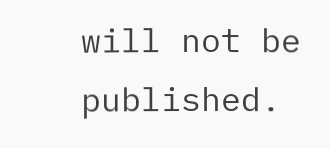will not be published.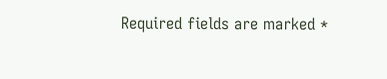Required fields are marked *